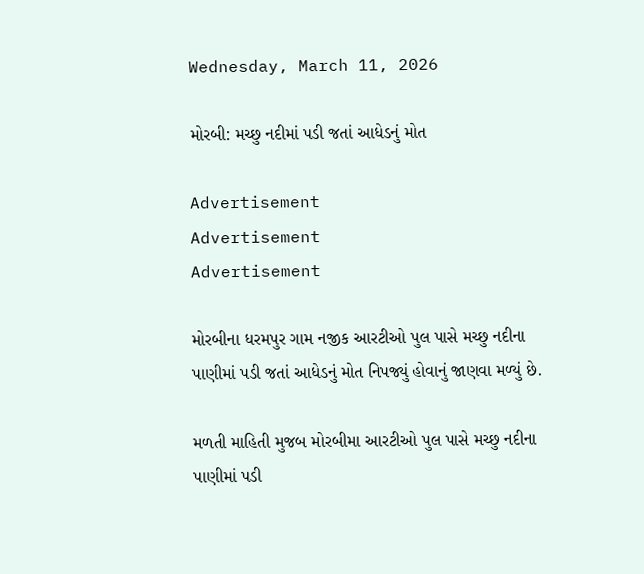Wednesday, March 11, 2026

મોરબી: મચ્છુ નદીમાં પડી જતાં આધેડનું મોત

Advertisement
Advertisement
Advertisement

મોરબીના ધરમપુર ગામ નજીક આરટીઓ પુલ પાસે મચ્છુ નદીના પાણીમાં પડી જતાં આધેડનું મોત નિપજ્યું હોવાનું જાણવા મળ્યું છે.

મળતી માહિતી મુજબ મોરબીમા આરટીઓ પુલ પાસે મચ્છુ નદીના પાણીમાં પડી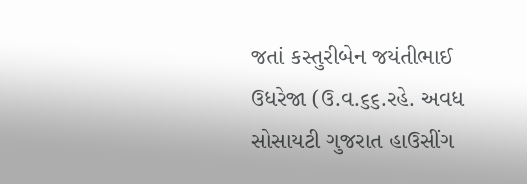જતાં કસ્તુરીબેન જયંતીભાઈ ઉધરેજા (ઉ.વ.૬૬.રહે. અવધ સોસાયટી ગુજરાત હાઉસીંગ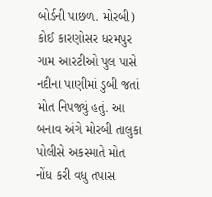બોર્ડની પાછળ. મોરબી) કોઈ કારણોસર ધરમપુર ગામ આરટીઓ પુલ પાસે નદીના પાણીમાં ડુબી જતાં મોત નિપજ્યું હતું. આ બનાવ અંગે મોરબી તાલુકા પોલીસે અકસ્માતે મોત નોંધ કરી વધુ તપાસ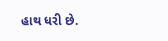હાથ ધરી છે.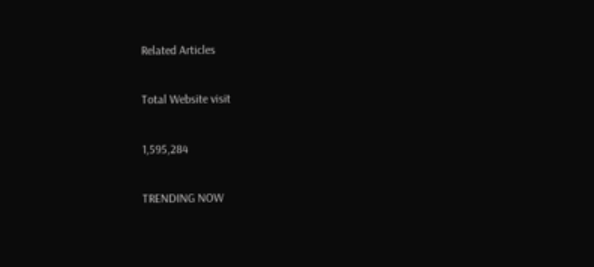Related Articles

Total Website visit

1,595,284

TRENDING NOW